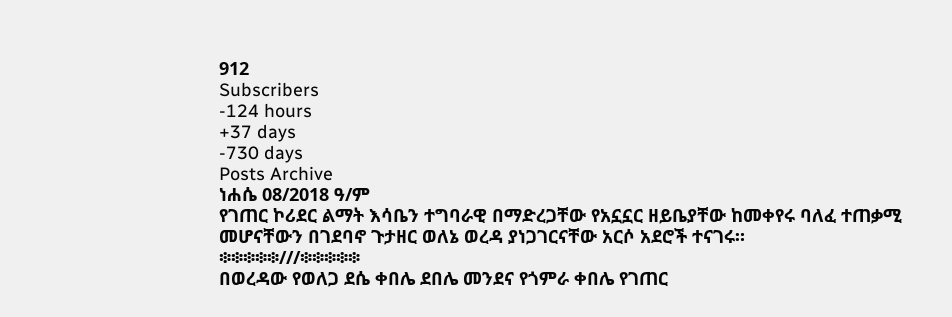912
Subscribers
-124 hours
+37 days
-730 days
Posts Archive
ነሐሴ 08/2018 ዓ/ም
የገጠር ኮሪደር ልማት እሳቤን ተግባራዊ በማድረጋቸው የአኗኗር ዘይቤያቸው ከመቀየሩ ባለፈ ተጠቃሚ መሆናቸውን በገደባኖ ጉታዘር ወለኔ ወረዳ ያነጋገርናቸው አርሶ አደሮች ተናገሩ።
፨፨፨፨፨///፨፨፨፨፨
በወረዳው የወለጋ ደሴ ቀበሌ ደበሌ መንደና የጎምራ ቀበሌ የገጠር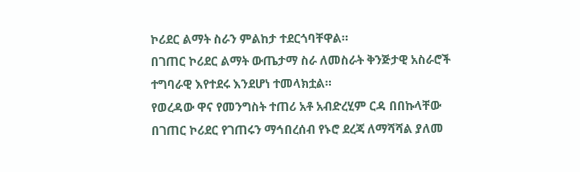ኮሪደር ልማት ስራን ምልከታ ተደርጎባቸዋል።
በገጠር ኮሪደር ልማት ውጤታማ ስራ ለመስራት ቅንጅታዊ አስራሮች ተግባራዊ እየተደሩ እንደሆነ ተመላክቷል።
የወረዳው ዋና የመንግስት ተጠሪ አቶ አብድረሂም ርዳ በበኩላቸው በገጠር ኮሪደር የገጠሩን ማኅበረሰብ የኑሮ ደረጃ ለማሻሻል ያለመ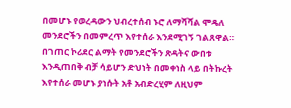በመሆኑ የወረዳውን ህብረተሰብ ኑሮ ለማሻሻል ሞዴለ መንደሮችን በመምረጥ እየተሰራ እንደሚገኝ ገልጸዋል።
በገጠር ኮሪደር ልማት የመንደሮችን ጽዳትና ውበቱ እንዲጠበቅ ብቻ ሳይሆን ድህነት በመቀነስ ላይ በትኩረት እየተሰራ መሆኑ ያነሱት አቶ አብድረሂም ለዚህም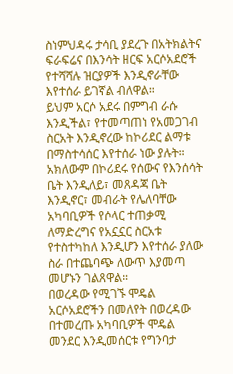ስነምህዳሩ ታሳቢ ያደረጉ በአትክልትና ፍራፍሬና በእንሳት ዘርፍ አርሶአደሮች የተሻሻሉ ዝርያዎች እንዲኖራቸው እየተሰራ ይገኛል ብለዋል።
ይህም አርሶ አደሩ በምግብ ራሱ እንዲችል፣ የተመጣጠነ የአመጋገብ ስርአት እንዲኖረው ከኮሪደር ልማቱ በማስተሳሰር እየተሰራ ነው ያሉት።
አክለውም በኮሪደሩ የሰውና የእንሰሳት ቤት እንዲለይ፣ መጸዳጃ ቤት እንዲኖር፣ መብራት የሌለባቸው አካባቢዎች የሶላር ተጠቃሚ ለማድረግና የአኗኗር ስርአቱ የተስተካከለ እንዲሆን እየተሰራ ያለው ስራ በተጨባጭ ለውጥ እያመጣ መሆኑን ገልጸዋል።
በወረዳው የሚገኙ ሞዴል አርሶአደሮችን በመለየት በወረዳው በተመረጡ አካባቢዎች ሞዴል መንደር እንዲመሰርቱ የግንባታ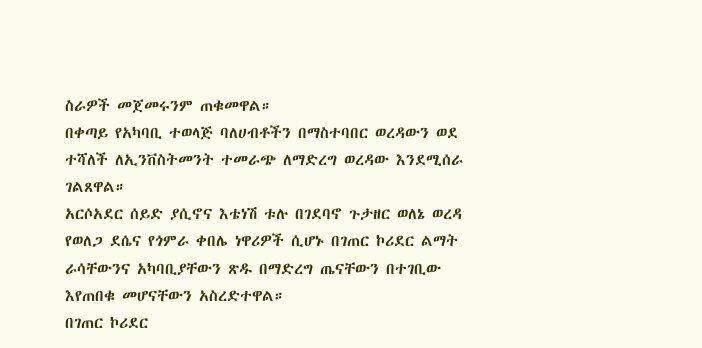ስራዎች መጀመሩንም ጠቁመዋል።
በቀጣይ የአካባቢ ተወላጅ ባለሀብቶችን በማስተባበር ወረዳውን ወደ ተሻለች ለኢንቨስትመንት ተመራጭ ለማድረግ ወረዳው እንደሚሰራ ገልጸዋል።
አርሶአደር ሰይድ ያሲኖና እቴነሽ ቱሉ በገደባኖ ጉታዘር ወለኔ ወረዳ የወለጋ ደሴና የጎምራ ቀበሌ ነዋሪዎች ሲሆኑ በገጠር ኮሪደር ልማት ራሳቸውንና አካባቢያቸውን ጽዱ በማድረግ ጤናቸውን በተገቢው እየጠበቁ መሆናቸውን አስረድተዋል።
በገጠር ኮሪደር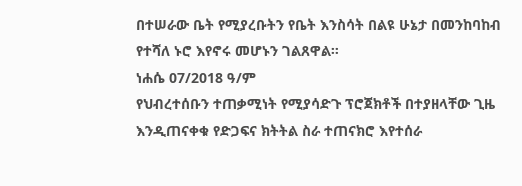በተሠራው ቤት የሚያረቡትን የቤት እንስሳት በልዩ ሁኔታ በመንከባከብ የተሻለ ኑሮ እየኖሩ መሆኑን ገልጸዋል።
ነሐሴ 07/2018 ዓ/ም
የህብረተሰቡን ተጠቃሚነት የሚያሳድጉ ፕሮጀክቶች በተያዘላቸው ጊዜ እንዲጠናቀቁ የድጋፍና ክትትል ስራ ተጠናክሮ እየተሰራ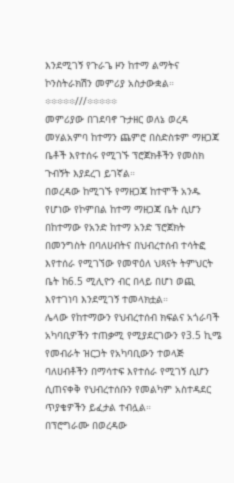እንደሚገኝ የጉራጌ ዞን ከተማ ልማትና ኮንስትራክሽን መምሪያ አስታውቋል።
፨፨፨፨፨///፨፨፨፨፨
መምሪያው በገደባኖ ጉታዘር ወለኔ ወረዳ መሃልአምባ ከተማን ጨምሮ በስድስቱም ማዘጋጃ ቤቶች እየተሰሩ የሚገኙ ፕሮጀክቶችን የመስክ ጉብኝት እያደረገ ይገኛል።
በወረዳው ከሚገኙ የማዘጋጃ ከተሞች አንዱ የሆነው የኮምበል ከተማ ማዘጋጃ ቤት ሲሆን በከተማው የአንድ ከተማ አንድ ፕሮጀክት በመንግስት በባለሀብትና በህብረተሰብ ተሳትፎ እየተሰራ የሚገኘው የመዋዕለ ህጻናት ትምህርት ቤት ከ6.5 ሚሊዮን ብር በላይ በሆነ ወጪ እየተገነባ እንደሚገኝ ተመላክቷል።
ሌላው የከተማውን የህብረተሰብ ክፍልና አጎራባች አካባቢዎችን ተጠቃሚ የሚያደርገውን የ3.5 ኪሜ የመብራት ዝርጋት የአካባቢውን ተወላጅ ባለሀብቶችን በማሳተፍ እየተሰራ የሚገኝ ሲሆን ሲጠናቀቅ የህብረተሰቡን የመልካም አስተዳደር ጥያቄዎችን ይፈታል ተብሏል።
በፕሮግራሙ በወረዳው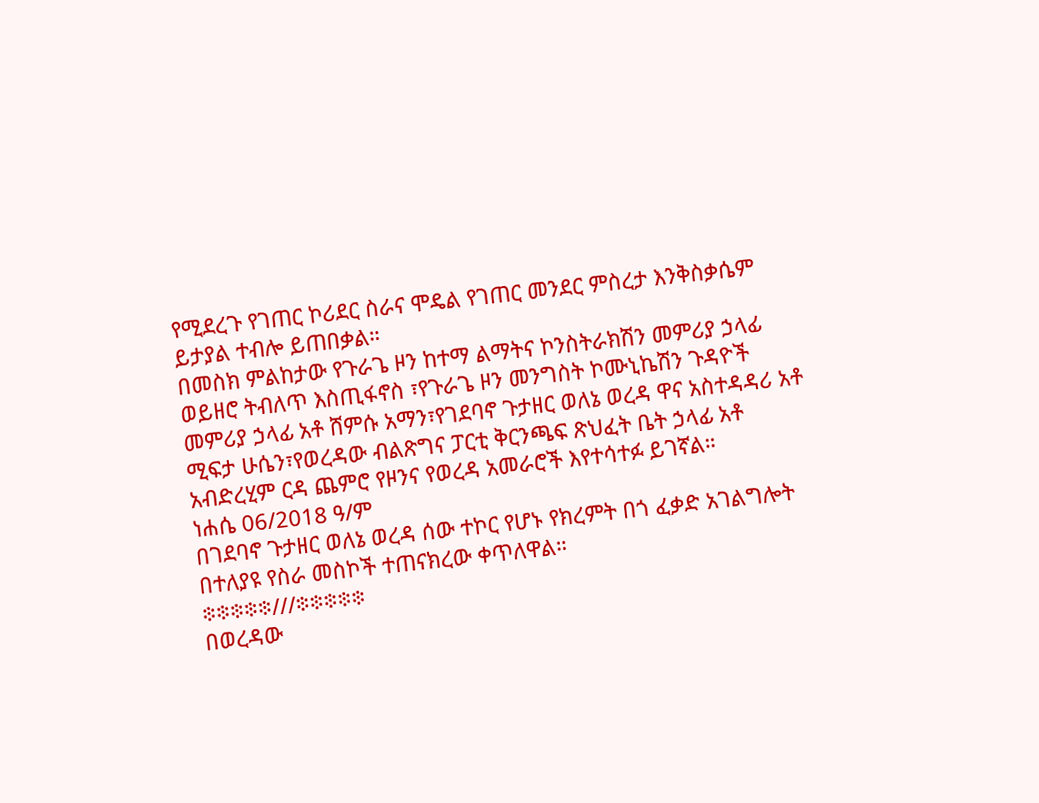የሚደረጉ የገጠር ኮሪደር ስራና ሞዴል የገጠር መንደር ምስረታ እንቅስቃሴም ይታያል ተብሎ ይጠበቃል።
በመስክ ምልከታው የጉራጌ ዞን ከተማ ልማትና ኮንስትራክሽን መምሪያ ኃላፊ ወይዘሮ ትብለጥ እስጢፋኖስ ፣የጉራጌ ዞን መንግስት ኮሙኒኬሽን ጉዳዮች መምሪያ ኃላፊ አቶ ሸምሱ አማን፣የገደባኖ ጉታዘር ወለኔ ወረዳ ዋና አስተዳዳሪ አቶ ሚፍታ ሁሴን፣የወረዳው ብልጽግና ፓርቲ ቅርንጫፍ ጽህፈት ቤት ኃላፊ አቶ አብድረሂም ርዳ ጨምሮ የዞንና የወረዳ አመራሮች እየተሳተፉ ይገኛል።
ነሐሴ 06/2018 ዓ/ም
በገደባኖ ጉታዘር ወለኔ ወረዳ ሰው ተኮር የሆኑ የክረምት በጎ ፈቃድ አገልግሎት በተለያዩ የስራ መስኮች ተጠናክረው ቀጥለዋል።
፨፨፨፨፨///፨፨፨፨፨
በወረዳው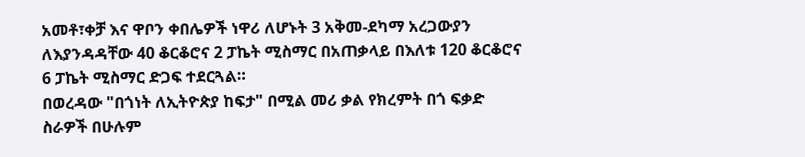አመቶ፣ቀቻ እና ዋቦን ቀበሌዎች ነዋሪ ለሆኑት 3 አቅመ-ደካማ አረጋውያን ለእያንዳዳቸው 40 ቆርቆሮና 2 ፓኬት ሚስማር በአጠቃላይ በእለቱ 120 ቆርቆሮና 6 ፓኬት ሚስማር ድጋፍ ተደርጓል።
በወረዳው "በጎነት ለኢትዮጵያ ከፍታ" በሚል መሪ ቃል የክረምት በጎ ፍቃድ ስራዎች በሁሉም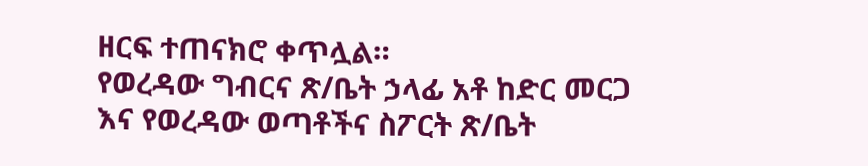ዘርፍ ተጠናክሮ ቀጥሏል።
የወረዳው ግብርና ጽ/ቤት ኃላፊ አቶ ከድር መርጋ እና የወረዳው ወጣቶችና ስፖርት ጽ/ቤት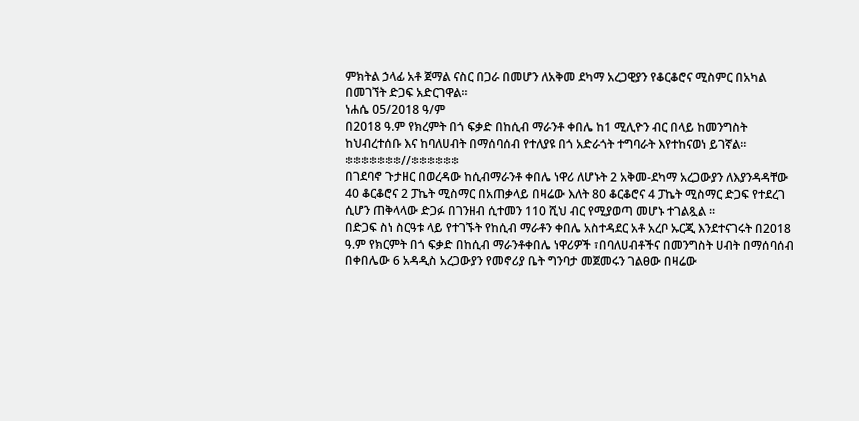ምክትል ኃላፊ አቶ ጀማል ናስር በጋራ በመሆን ለአቅመ ደካማ አረጋዊያን የቆርቆሮና ሚስምር በአካል በመገኘት ድጋፍ አድርገዋል።
ነሐሴ 05/2018 ዓ/ም
በ2018 ዓ.ም የክረምት በጎ ፍቃድ በከሲብ ማራንቶ ቀበሌ ከ1 ሚሊዮን ብር በላይ ከመንግስት ከህብረተሰቡ እና ከባለሀብት በማሰባሰብ የተለያዩ በጎ አድራጎት ተግባራት እየተከናወነ ይገኛል።
፨፨፨፨፨፨፨//፨፨፨፨፨፨
በገደባኖ ጉታዘር በወረዳው ከሲብማራንቶ ቀበሌ ነዋሪ ለሆኑት 2 አቅመ-ደካማ አረጋውያን ለእያንዳዳቸው 40 ቆርቆሮና 2 ፓኬት ሚስማር በአጠቃላይ በዛሬው እለት 80 ቆርቆሮና 4 ፓኬት ሚስማር ድጋፍ የተደረገ ሲሆን ጠቅላላው ድጋፉ በገንዘብ ሲተመን 110 ሺህ ብር የሚያወጣ መሆኑ ተገልጿል ።
በድጋፍ ስነ ስርዓቱ ላይ የተገኙት የከሲብ ማራቶን ቀበሌ አስተዳደር አቶ አረቦ ኡርጂ እንደተናገሩት በ2018 ዓ.ም የክርምት በጎ ፍቃድ በከሲብ ማራንቶቀበሌ ነዋሪዎች ፣በባለሀብቶችና በመንግስት ሀብት በማሰባሰብ በቀበሌው 6 አዳዲስ አረጋውያን የመኖሪያ ቤት ግንባታ መጀመሩን ገልፀው በዛሬው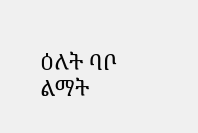ዕለት ባቦ ልማት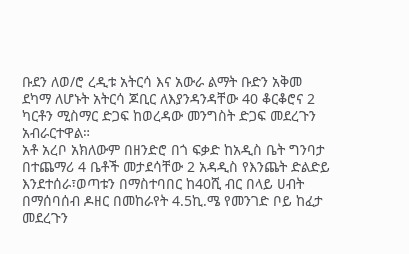ቡደን ለወ/ሮ ረዲቱ አትርሳ እና አውራ ልማት ቡድን አቅመ ደካማ ለሆኑት አትርሳ ጆቢር ለእያንዳንዳቸው 40 ቆርቆሮና 2 ካርቶን ሚስማር ድጋፍ ከወረዳው መንግስት ድጋፍ መደረጉን አብራርተዋል።
አቶ አረቦ አክለውም በዘንድሮ በጎ ፍቃድ ከአዲስ ቤት ግንባታ በተጨማሪ 4 ቤቶች መታደሳቸው 2 አዳዲስ የእንጨት ድልድይ እንደተሰራ፣ወጣቱን በማስተባበር ከ40ሺ ብር በላይ ሀብት በማሰባሰብ ዶዘር በመከራየት 4.5ኪ.ሜ የመንገድ ቦይ ከፈታ መደረጉን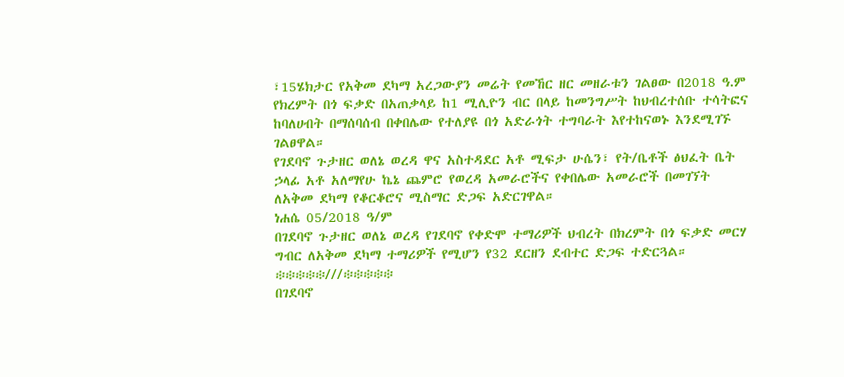፣15ሄክታር የአቅመ ደካማ አረጋውያን መሬት የመኸር ዘር መዘራቱን ገልፀው በ2018 ዓ.ም የክረምት በጎ ፍቃድ በአጠቃላይ ከ1 ሚሊዮን ብር በላይ ከመንግሥት ከህብረተሰቡ ተሳትፎና ከባለሀብት በማሰባሰብ በቀበሌው የተለያዩ በጎ አድራጎት ተግባራት እየተከናወኑ እንደሚገኙ ገልፀዋል።
የገደባኖ ጉታዘር ወለኔ ወረዳ ዋና አስተዳደር አቶ ሚፍታ ሁሴን፣ የት/ቤቶች ፅህፈት ቤት ኃላፊ አቶ አለማየሁ ኬኔ ጨምሮ የወረዳ አመራሮችና የቀበሌው አመራሮች በመገኘት ለአቅመ ደካማ የቆርቆሮና ሚስማር ድጋፍ አድርገዋል።
ነሐሴ 05/2018 ዓ/ም
በገደባኖ ጉታዘር ወለኔ ወረዳ የገደባኖ የቀድሞ ተማሪዎች ህብረት በክረምት በጎ ፍቃድ መርሃ ግብር ለአቅመ ደካማ ተማሪዎች የሚሆን የ32 ደርዘን ደብተር ድጋፍ ተድርጓል።
፨፨፨፨፨///፨፨፨፨፨
በገደባኖ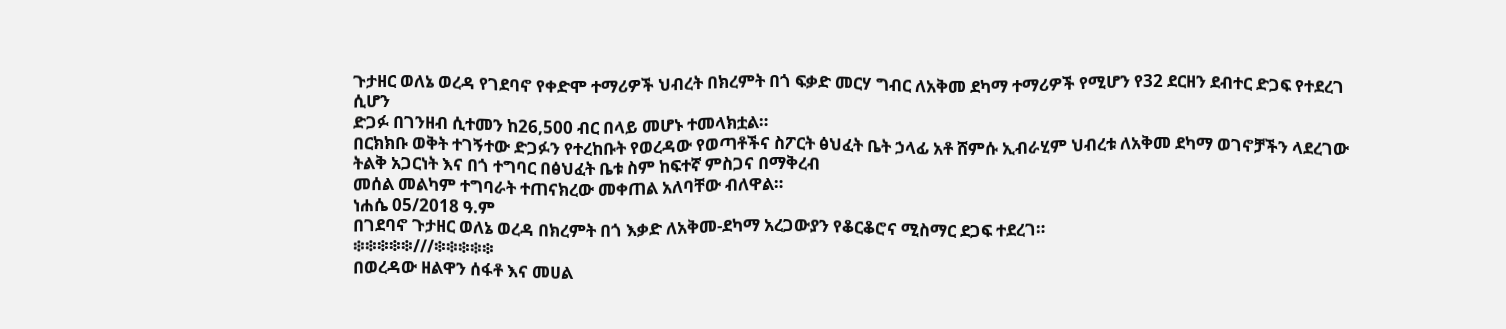ጉታዘር ወለኔ ወረዳ የገደባኖ የቀድሞ ተማሪዎች ህብረት በክረምት በጎ ፍቃድ መርሃ ግብር ለአቅመ ደካማ ተማሪዎች የሚሆን የ32 ደርዘን ደብተር ድጋፍ የተደረገ ሲሆን
ድጋፉ በገንዘብ ሲተመን ከ26,500 ብር በላይ መሆኑ ተመላክቷል።
በርክክቡ ወቅት ተገኝተው ድጋፉን የተረከቡት የወረዳው የወጣቶችና ስፖርት ፅህፈት ቤት ኃላፊ አቶ ሸምሱ ኢብራሂም ህብረቱ ለአቅመ ደካማ ወገኖቻችን ላደረገው ትልቅ አጋርነት እና በጎ ተግባር በፅህፈት ቤቱ ስም ከፍተኛ ምስጋና በማቅረብ
መሰል መልካም ተግባራት ተጠናክረው መቀጠል አለባቸው ብለዋል።
ነሐሴ 05/2018 ዓ.ም
በገደባኖ ጉታዘር ወለኔ ወረዳ በክረምት በጎ እቃድ ለአቅመ-ደካማ አረጋውያን የቆርቆሮና ሚስማር ደጋፍ ተደረገ።
፨፨፨፨፨///፨፨፨፨፨
በወረዳው ዘልዋን ሰፋቶ እና መሀል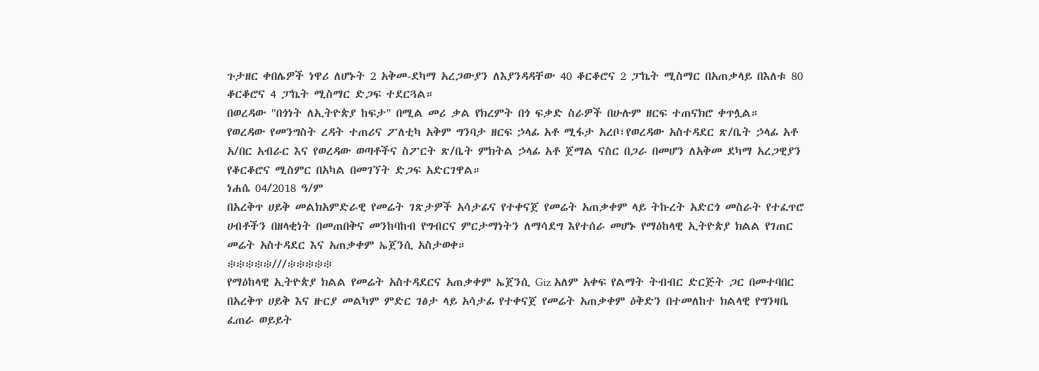ጉታዘር ቀበሌዎች ነዋሪ ለሆኑት 2 አቅመ-ደካማ አረጋውያን ለእያንዳዳቸው 40 ቆርቆሮና 2 ፓኬት ሚስማር በአጠቃላይ በእለቱ 80 ቆርቆሮና 4 ፓኬት ሚስማር ድጋፍ ተደርጓል።
በወረዳው "በጎነት ለኢትዮጵያ ከፍታ" በሚል መሪ ቃል የክረምት በጎ ፍቃድ ስራዎች በሁሉም ዘርፍ ተጠናክሮ ቀጥሏል።
የወረዳው የመንግስት ረዳት ተጠሪና ፖለቲካ አቅም ግንባታ ዘርፍ ኃላፊ አቶ ሚፋታ አረቦ፣የወረዳው አስተዳደር ጽ/ቤት ኃላፊ አቶ አ/በር አብራር እና የወረዳው ወጣቶችና ስፖርት ጽ/ቤት ምክትል ኃላፊ አቶ ጀማል ናስር በጋራ በመሆን ለአቅመ ደካማ አረጋዊያን የቆርቆሮና ሚስምር በአካል በመገኘት ድጋፍ አድርገዋል።
ነሐሴ 04/2018 ዓ/ም
በአረቅጥ ሀይቅ መልክአምድራዊ የመሬት ገጽታዎች አሳታፊና የተቀናጀ የመሬት አጠቃቀም ላይ ትኩረት አድርጎ መስራት የተፈጥሮ ሀብቶችን በዘላቂነት በመጠበቅና መንከባከብ የግብርና ምርታማነትን ለማሳደግ እየተሰራ መሆኑ የማዕከላዊ ኢትዮጵያ ክልል የገጠር መሬት አስተዳደር እና አጠቃቀም ኤጀንሲ አስታወቀ።
፨፨፨፨፨///፨፨፨፨፨
የማዕከላዊ ኢትዮጵያ ክልል የመሬት አስተዳደርና አጠቃቀም ኤጀንሲ Giz አለም አቀፍ የልማት ትብብር ድርጅት ጋር በመተባበር በአረቅጥ ሀይቅ እና ዙርያ መልካም ምድር ገፅታ ላይ አሳታፊ የተቀናጀ የመሬት አጠቃቀም ዕቅድን በተመለከተ ክልላዊ የግንዛቤ ፈጠራ ወይይት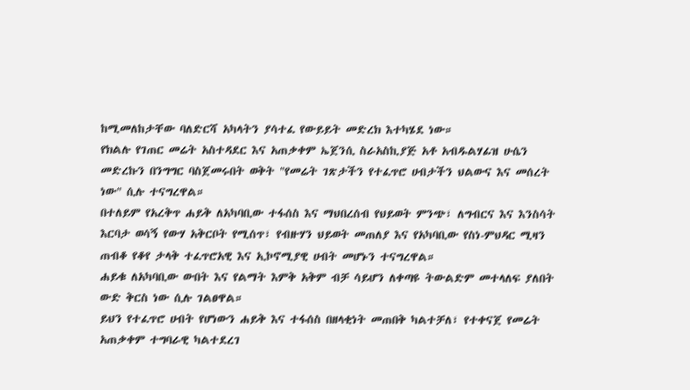ከሚመለከታቸው ባለድርሻ አካላትን ያሳተፈ የውይይት መድረክ እተካሄደ ነው።
የክልሉ የገጠር መሬት አስተዳደር እና አጠቃቀም ኤጀንሲ ስራአስኪያጅ አቶ አብዱልሃፊዝ ሁሴን መድረኩን በንግግር ባስጀመሩበት ወቅት "የመሬት ገጽታችን የተፈጥሮ ሀብታችን ህልውና እና መሰረት ነው" ሲሉ ተናግረዋል።
በተለይም የአረቅጥ ሐይቅ ለአካባቢው ተፋሰስ እና ማህበረሰብ የህይወት ምንጭ፣ ለግብርና እና እንስሳት እርባታ ወሳኝ የውሃ አቅርቦት የሚሰጥ፣ የብዙሃን ህይወት መጠለያ እና የአካባቢው የስነ-ምህዳር ሚዛን ጠብቆ የቆየ ታላቅ ተፈጥሮአዊ እና ኢኮኖሚያዊ ሀብት መሆኑን ተናግረዋል።
ሐይቁ ለአካባቢው ውበት እና የልማት እምቅ አቅም ብቻ ሳይሆን ለቀጣዩ ትውልድም መተላለፍ ያለበት ውድ ቅርስ ነው ሲሉ ገልፀዋል።
ይህን የተፈጥሮ ሀብት የሆነውን ሐይቅ እና ተፋሰስ በዘላቂነት መጠበቅ ካልተቻለ፣ የተቀናጀ የመሬት አጠቃቀም ተግባራዊ ካልተደረገ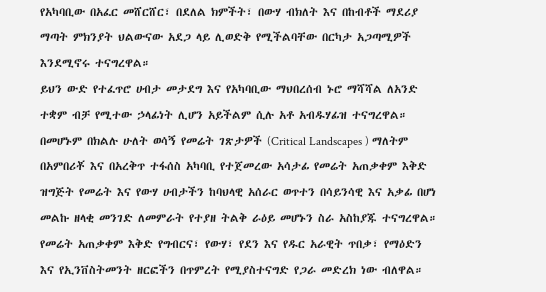የአካባቢው በአፈር መሸርሸር፣ በደለል ክምችት፣ በውሃ ብክለት እና በከብቶች ማደሪያ ማጣት ምክንያት ህልውናው አደጋ ላይ ሊወድቅ የሚችልባቸው በርካታ አጋጣሚዎች እንደሚኖሩ ተናግረዋል።
ይህን ውድ የተፈጥሮ ሀብታ መታደግ እና የአካባቢው ማህበረሰብ ኑሮ ማሻሻል ለአንድ ተቋም ብቻ የሚተው ኃላፊነት ሊሆን አይችልም ሲሉ አቶ አብዱሃፊዝ ተናግረዋል።
በመሆኑም በክልሉ ሁለት ወሳኝ የመሬት ገጽታዎች (Critical Landscapes ) ማለትም በአምበሪቾ እና በአረቅጥ ተፋሰስ አካባቢ የተጀመረው አሳታፊ የመሬት አጠቃቀም እቅድ ዝግጅት የመሬት እና የውሃ ሀብታችን ከባህላዊ አሰራር ወጥተን በሳይንሳዊ እና አቃፊ በሆነ መልኩ ዘላቂ መንገድ ለመምራት የተያዘ ትልቅ ራዕይ መሆኑን ስራ አስከያጁ ተናግረዋል።
የመሬት አጠቃቀም እቅድ የግብርና፣ የውሃ፣ የደን እና የዱር አራዊት ጥበቃ፣ የማዕድን እና የኢንቨስትመንት ዘርፎችን በጥምረት የሚያስተናግድ የጋራ መድረክ ነው ብለዋል።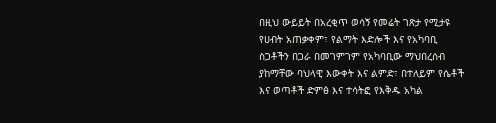በዚህ ውይይት በአረቂጥ ወሳኝ የመሬት ገጽታ የሚታዩ የሀብት አጠቃቀም፣ የልማት እድሎች እና የአካባቢ ስጋቶችን በጋራ በመገምገም የአካባቢው ማህበረሰብ ያከማቸው ባህላዊ እውቀት እና ልምድ፣ በተለይም የሴቶች እና ወጣቶች ድምፅ እና ተሳትፎ የእቅዱ አካል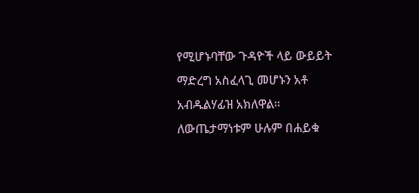የሚሆኑባቸው ጉዳዮች ላይ ውይይት ማድረግ አስፈላጊ መሆኑን አቶ አብዱልሃፊዝ አክለዋል።
ለውጤታማነቱም ሁሉም በሐይቁ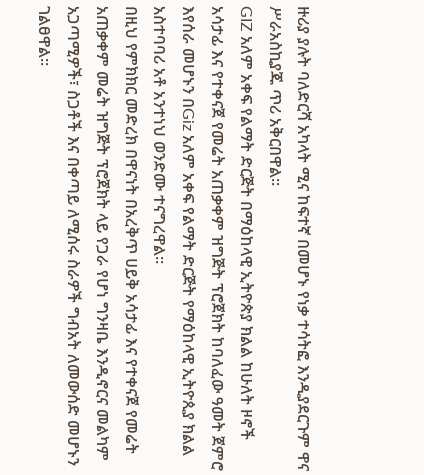ዙሪያ ያሉት ባለድርሻ አካላት ሚና ከፍተኛ በመሆኑ የነቃ ተሳትፎ እንዲያደርጉም ዋና ሥራአስኪያጁ ጥሪ አቅርበዋል።
GIZ አለም አቀፍ የልማት ድርጅት በማዕከላዊ ኢትዮጵያ ክልል ከሁለት ዞኖች አሳታፊ እና የተቀናጀ የመሬት አጠቃቀም ዝግጅት ፕሮጀክት ከባለፈው ዓመት ጀምሮ እየሰራ መሆኑን በGiz አለም አቀፍ የልማት ድርጅት የማዕከላዊ ኢትዮጲያ ክልል አስተባባሪ አቶ አንተነህ ወንድሙ ተናግረዋል።
በዚህ የምክክር መድረክ በዋናነት በአረቅጥ ሀይቅ አሳታፊ እና የተቀናጀ የመሬት አጠቃቀም መሬት ዝግጅት ፕሮጀክት ላይ የጋራ የሆነ ግንዛቤ እንዲኖርና መልካም አጋጣሚዎች፣ ስጋቶች እና በቀጣይ ለሚሰሩ ስራዎች ግብአት ለመውሰድ መሆኑን ገልፀዋል።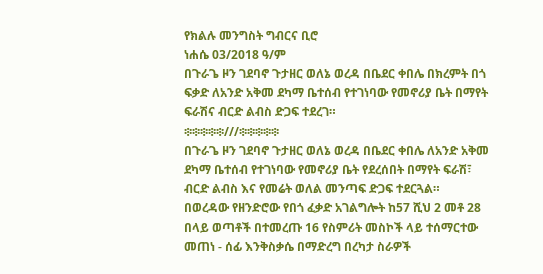የክልሉ መንግስት ግብርና ቢሮ
ነሐሴ 03/2018 ዓ/ም
በጉራጌ ዞን ገደባኖ ጉታዘር ወለኔ ወረዳ በቤደር ቀበሌ በክረምት በጎ ፍቃድ ለአንድ አቅመ ደካማ ቤተሰብ የተገነባው የመኖሪያ ቤት በማየት ፍራሽና ብርድ ልብስ ድጋፍ ተደረገ።
፨፨፨፨፨///፨፨፨፨፨
በጉራጌ ዞን ገደባኖ ጉታዘር ወለኔ ወረዳ በቤደር ቀበሌ ለአንድ አቅመ ደካማ ቤተሰብ የተገነባው የመኖሪያ ቤት የደረሰበት በማየት ፍራሽ፣ ብርድ ልብስ እና የመሬት ወለል መንጣፍ ድጋፍ ተደርጓል።
በወረዳው የዘንድሮው የበጎ ፈቃድ አገልግሎት ከ57 ሺህ 2 መቶ 28 በላይ ወጣቶች በተመረጡ 16 የስምሪት መስኮች ላይ ተሰማርተው መጠነ - ሰፊ እንቅስቃሴ በማድረግ በረካታ ስራዎች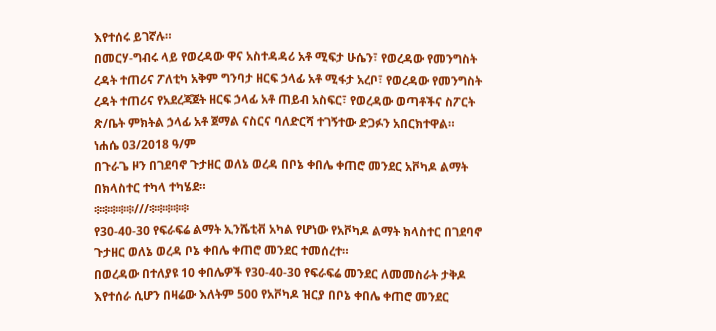እየተሰሩ ይገኛሉ።
በመርሃ-ግብሩ ላይ የወረዳው ዋና አስተዳዳሪ አቶ ሚፍታ ሁሴን፣ የወረዳው የመንግስት ረዳት ተጠሪና ፖለቲካ አቅም ግንባታ ዘርፍ ኃላፊ አቶ ሚፋታ አረቦ፣ የወረዳው የመንግስት ረዳት ተጠሪና የአደረጃጀት ዘርፍ ኃላፊ አቶ ጠይብ አስፍር፣ የወረዳው ወጣቶችና ስፖርት ጽ/ቤት ምክትል ኃላፊ አቶ ጀማል ናስርና ባለድርሻ ተገኝተው ድጋፉን አበርክተዋል።
ነሐሴ 03/2018 ዓ/ም
በጉራጌ ዞን በገደባኖ ጉታዘር ወለኔ ወረዳ በቦኔ ቀበሌ ቀጠሮ መንደር አቮካዶ ልማት በክላስተር ተካላ ተካሄደ።
፨፨፨፨፨///፨፨፨፨፨
የ30-40-30 የፍራፍሬ ልማት ኢንሼቲቭ አካል የሆነው የአቮካዶ ልማት ክላስተር በገደባኖ ጉታዘር ወለኔ ወረዳ ቦኔ ቀበሌ ቀጠሮ መንደር ተመሰረተ።
በወረዳው በተለያዩ 10 ቀበሌዎች የ30-40-30 የፍራፍሬ መንደር ለመመስራት ታቅዶ እየተሰራ ሲሆን በዛሬው እለትም 500 የአቮካዶ ዝርያ በቦኔ ቀበሌ ቀጠሮ መንደር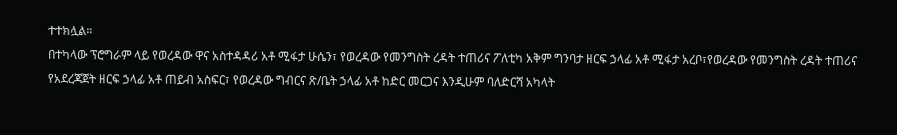ተተክሏል።
በተካላው ፕሮግራም ላይ የወረዳው ዋና አስተዳዳሪ አቶ ሚፋታ ሁሴን፣ የወረዳው የመንግስት ረዳት ተጠሪና ፖለቲካ አቅም ግንባታ ዘርፍ ኃላፊ አቶ ሚፋታ አረቦ፣የወረዳው የመንግስት ረዳት ተጠሪና የአደረጃጀት ዘርፍ ኃላፊ አቶ ጠይብ አስፍር፣ የወረዳው ግብርና ጽ/ቤት ኃላፊ አቶ ከድር መርጋና እንዲሁም ባለድርሻ አካላት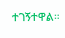ተገኝተዋል።